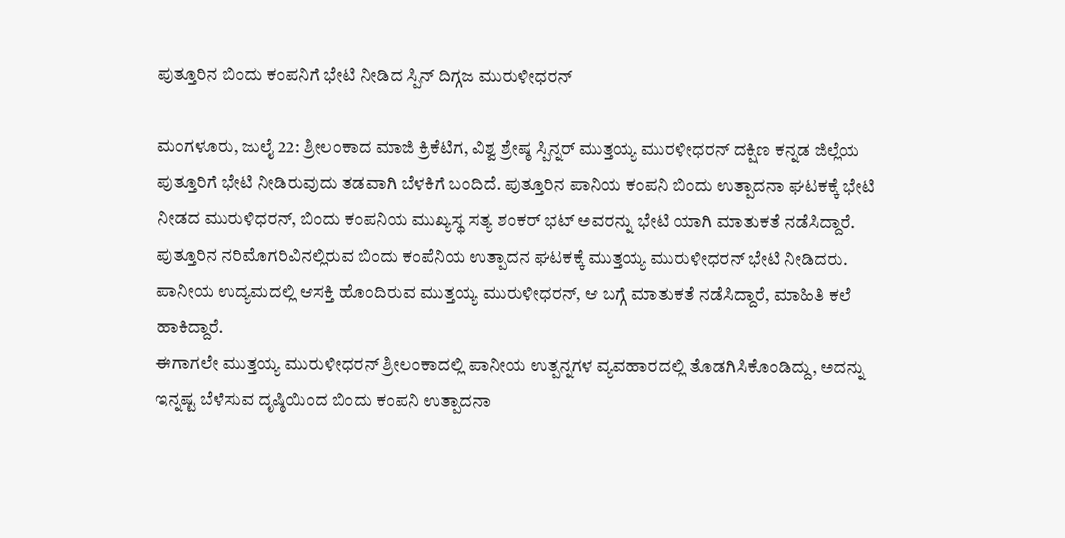ಪುತ್ತೂರಿನ ಬಿಂದು ಕಂಪನಿಗೆ ಭೇಟಿ ನೀಡಿದ ಸ್ಪಿನ್ ದಿಗ್ಗಜ ಮುರುಳೀಧರನ್

ಮಂಗಳೂರು, ಜುಲೈ 22: ಶ್ರೀಲಂಕಾದ ಮಾಜಿ ಕ್ರಿಕೆಟಿಗ, ವಿಶ್ವ ಶ್ರೇಷ್ಠ ಸ್ಪಿನ್ನರ್ ಮುತ್ತಯ್ಯ ಮುರಳೀಧರನ್ ದಕ್ಷಿಣ ಕನ್ನಡ ಜಿಲ್ಲೆಯ ಪುತ್ತೂರಿಗೆ ಭೇಟಿ ನೀಡಿರುವುದು ತಡವಾಗಿ ಬೆಳಕಿಗೆ ಬಂದಿದೆ. ಪುತ್ತೂರಿನ ಪಾನಿಯ ಕಂಪನಿ ಬಿಂದು ಉತ್ಪಾದನಾ ಘಟಕಕ್ಕೆ ಭೇಟಿ ನೀಡದ ಮುರುಳಿಧರನ್, ಬಿಂದು ಕಂಪನಿಯ ಮುಖ್ಯಸ್ಥ ಸತ್ಯ ಶಂಕರ್ ಭಟ್ ಅವರನ್ನು ಭೇಟಿ ಯಾಗಿ ಮಾತುಕತೆ ನಡೆಸಿದ್ದಾರೆ.
ಪುತ್ತೂರಿನ ನರಿಮೊಗರಿವಿನಲ್ಲಿರುವ ಬಿಂದು ಕಂಪೆನಿಯ ಉತ್ಪಾದನ ಘಟಕಕ್ಕೆ ಮುತ್ತಯ್ಯ ಮುರುಳೀಧರನ್ ಭೇಟಿ ನೀಡಿದರು. ಪಾನೀಯ ಉದ್ಯಮದಲ್ಲಿ ಆಸಕ್ತಿ ಹೊಂದಿರುವ ಮುತ್ತಯ್ಯ ಮುರುಳೀಧರನ್, ಆ ಬಗ್ಗೆ ಮಾತುಕತೆ ನಡೆಸಿದ್ದಾರೆ, ಮಾಹಿತಿ ಕಲೆ ಹಾಕಿದ್ದಾರೆ.
ಈಗಾಗಲೇ ಮುತ್ತಯ್ಯ ಮುರುಳೀಧರನ್ ಶ್ರೀಲಂಕಾದಲ್ಲಿ ಪಾನೀಯ ಉತ್ಪನ್ನಗಳ ವ್ಯವಹಾರದಲ್ಲಿ ತೊಡಗಿಸಿಕೊಂಡಿದ್ದು, ಅದನ್ನು ಇನ್ನಷ್ಟ ಬೆಳೆಸುವ ದೃಷ್ಠಿಯಿಂದ ಬಿಂದು ಕಂಪನಿ ಉತ್ಪಾದನಾ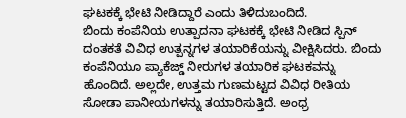ಘಟಕಕ್ಕೆ ಭೇಟಿ ನೀಡಿದ್ದಾರೆ ಎಂದು ತಿಳಿದುಬಂದಿದೆ.
ಬಿಂದು ಕಂಪೆನಿಯ ಉತ್ಪಾದನಾ ಘಟಕಕ್ಕೆ ಭೇಟಿ ನೀಡಿದ ಸ್ಪಿನ್ ದಂತಕತೆ ವಿವಿಧ ಉತ್ಪನ್ನಗಳ ತಯಾರಿಕೆಯನ್ನು ವೀಕ್ಷಿಸಿದರು. ಬಿಂದು ಕಂಪೆನಿಯೂ ಪ್ಯಾಕೆಜ್ಡ್ ನೀರುಗಳ ತಯಾರಿಕ ಘಟಕವನ್ನು ಹೊಂದಿದೆ. ಅಲ್ಲದೇ, ಉತ್ತಮ ಗುಣಮಟ್ಟದ ವಿವಿಧ ರೀತಿಯ ಸೋಡಾ ಪಾನೀಯಗಳನ್ನು ತಯಾರಿಸುತ್ತಿದೆ. ಅಂಧ್ರ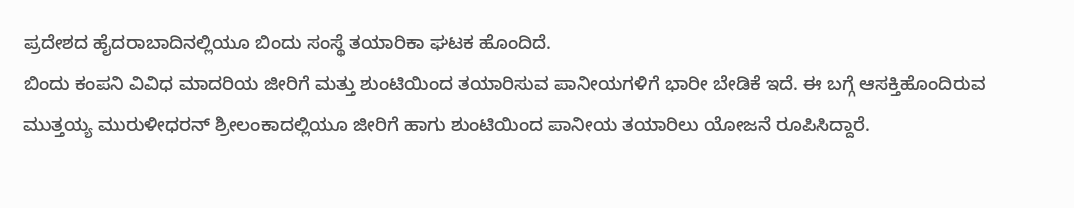ಪ್ರದೇಶದ ಹೈದರಾಬಾದಿನಲ್ಲಿಯೂ ಬಿಂದು ಸಂಸ್ಥೆ ತಯಾರಿಕಾ ಘಟಕ ಹೊಂದಿದೆ.
ಬಿಂದು ಕಂಪನಿ ವಿವಿಧ ಮಾದರಿಯ ಜೀರಿಗೆ ಮತ್ತು ಶುಂಟಿಯಿಂದ ತಯಾರಿಸುವ ಪಾನೀಯಗಳಿಗೆ ಭಾರೀ ಬೇಡಿಕೆ ಇದೆ. ಈ ಬಗ್ಗೆ ಆಸಕ್ತಿಹೊಂದಿರುವ ಮುತ್ತಯ್ಯ ಮುರುಳೀಧರನ್ ಶ್ರೀಲಂಕಾದಲ್ಲಿಯೂ ಜೀರಿಗೆ ಹಾಗು ಶುಂಟಿಯಿಂದ ಪಾನೀಯ ತಯಾರಿಲು ಯೋಜನೆ ರೂಪಿಸಿದ್ದಾರೆ.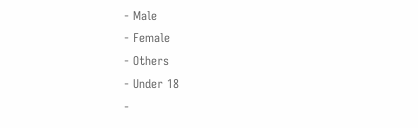- Male
- Female
- Others
- Under 18
-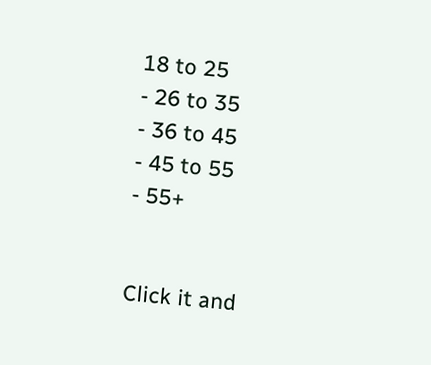18 to 25
- 26 to 35
- 36 to 45
- 45 to 55
- 55+


Click it and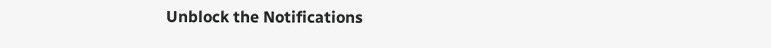Unblock the Notifications